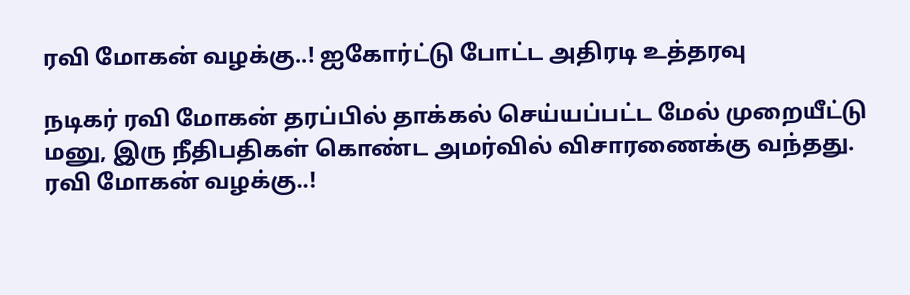ரவி மோகன் வழக்கு..! ஐகோர்ட்டு போட்ட அதிரடி உத்தரவு

நடிகர் ரவி மோகன் தரப்பில் தாக்கல் செய்யப்பட்ட மேல் முறையீட்டு மனு, இரு நீதிபதிகள் கொண்ட அம‌ர்வில் விசாரணைக்கு வந்த‌து.
ரவி மோகன் வழக்கு..!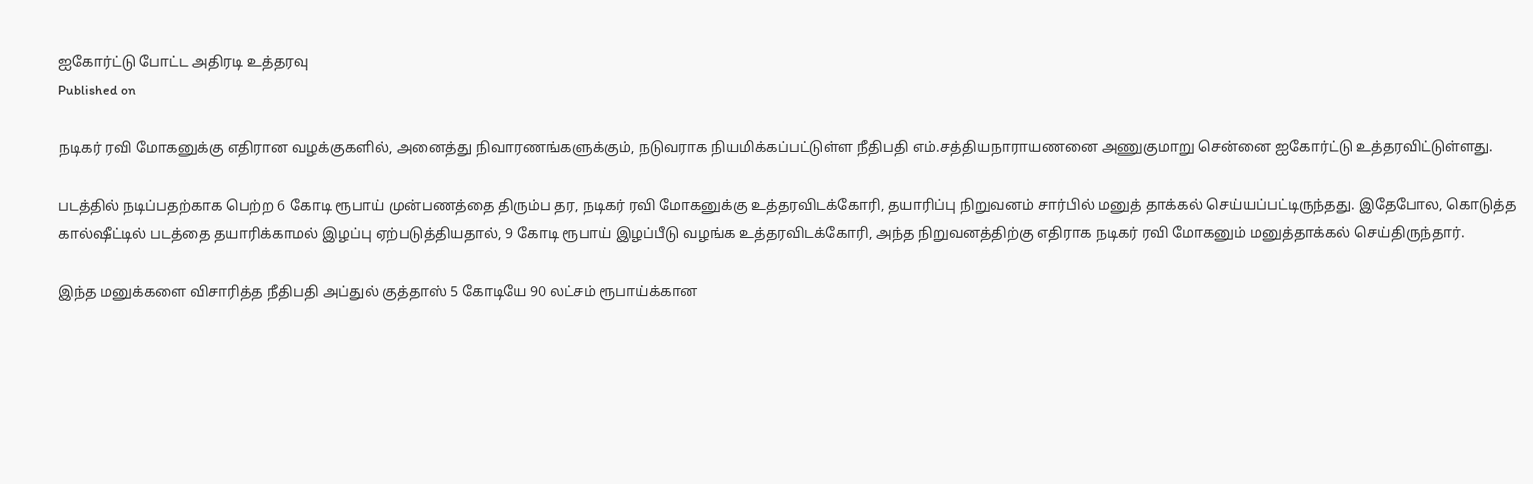ஐகோர்ட்டு போட்ட அதிரடி உத்தரவு
Published on

நடிகர் ரவி மோகனுக்கு எதிரான வழக்குகளில், அனைத்து நிவாரணங்களுக்கும், நடுவராக நியமிக்கப்பட்டுள்ள நீதிபதி எம்.சத்தியநாராயணனை அணுகுமாறு சென்னை ஐகோர்ட்டு உத்தரவிட்டுள்ளது.

படத்தில் நடிப்பதற்காக பெற்ற 6 கோடி ரூபாய் முன்பணத்தை திரும்ப தர, நடிகர் ரவி மோகனுக்கு உத்தரவிடக்கோரி, தயாரிப்பு நிறுவனம் சார்பில் மனுத் தாக்கல் செய்யப்பட்டிருந்தது. இதேபோல, கொடுத்த கால்ஷீட்டில் படத்தை தயாரிக்காமல் இழப்பு ஏற்படுத்தியதால், 9 கோடி ரூபாய் இழப்பீடு வழங்க உத்தரவிடக்கோரி, அந்த நிறுவனத்திற்கு எதிராக நடிகர் ரவி மோகனும் மனுத்தாக்கல் செய்திருந்தார்.

இந்த மனுக்களை விசாரித்த நீதிபதி அப்துல் குத்தாஸ் 5 கோடியே 90 லட்சம் ரூபாய்க்கான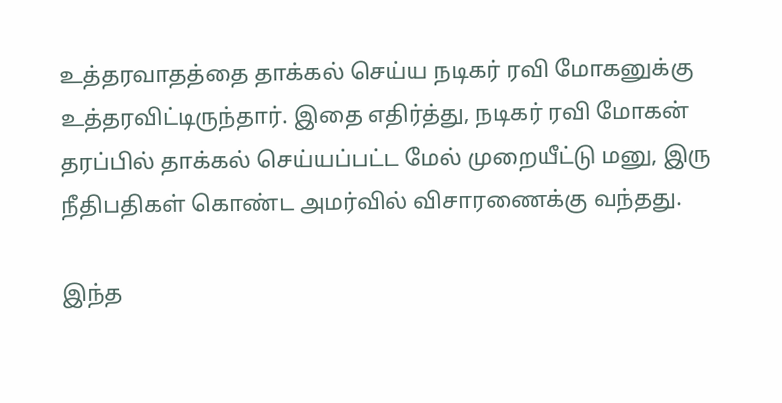உத்தரவாதத்தை தாக்கல் செய்ய நடிகர் ரவி மோகனுக்கு உத்தரவிட்டிருந்தார். இதை எதிர்த்து, நடிகர் ரவி மோகன் தரப்பில் தாக்கல் செய்யப்பட்ட மேல் முறையீட்டு மனு, இரு நீதிபதிகள் கொண்ட அமர்வில் விசாரணைக்கு வந்தது.

இந்த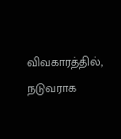விவகாரத்தில், நடுவராக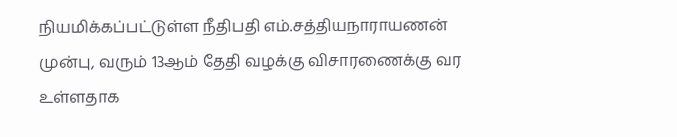நியமிக்கப்பட்டுள்ள நீதிபதி எம்.சத்தியநாராயணன் முன்பு, வரும் 13ஆம் தேதி வழக்கு விசாரணைக்கு வர உள்ளதாக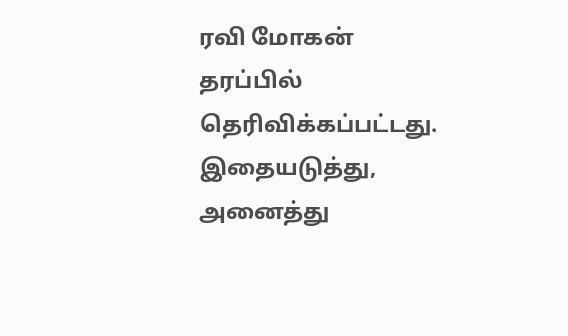ரவி மோகன் தரப்பில் தெரிவிக்கப்பட்டது. இதையடுத்து, அனைத்து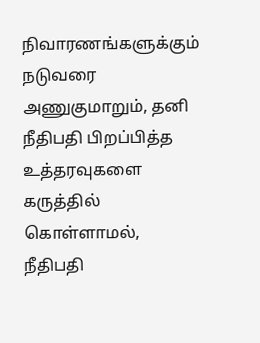நிவாரணங்களுக்கும் நடுவரை அணுகுமாறும், தனி நீதிபதி பிறப்பித்த உத்தரவுகளை கருத்தில் கொள்ளாமல், நீதிபதி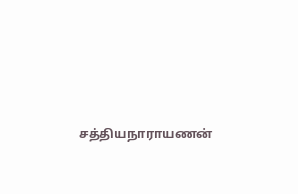சத்தியநாராயணன்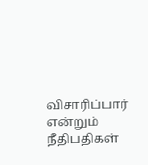விசாரிப்பார் என்றும் நீதிபதிகள்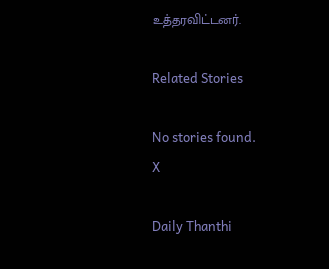உத்தரவிட்டனர்.

Related Stories

No stories found.
X

Daily Thanthi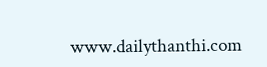www.dailythanthi.com